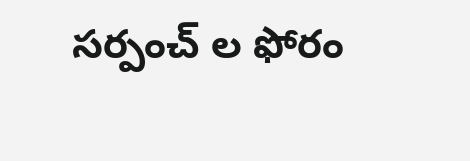సర్పంచ్ ల ఫోరం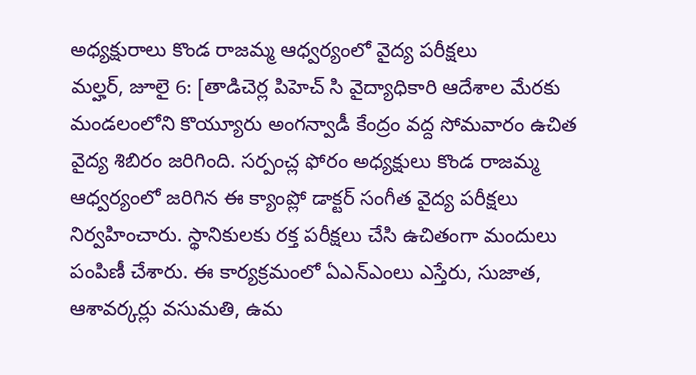అధ్యక్షురాలు కొండ రాజమ్మ ఆధ్వర్యంలో వైద్య పరీక్షలు
మల్హర్, జూలై 6: [తాడిచెర్ల పిహెచ్ సి వైద్యాధికారి ఆదేశాల మేరకు మండలంలోని కొయ్యూరు అంగన్వాడీ కేంద్రం వద్ద సోమవారం ఉచిత వైద్య శిబిరం జరిగింది. సర్పంచ్ల ఫోరం అధ్యక్షులు కొండ రాజమ్మ ఆధ్వర్యంలో జరిగిన ఈ క్యాంప్లో డాక్టర్ సంగీత వైద్య పరీక్షలు నిర్వహించారు. స్థానికులకు రక్త పరీక్షలు చేసి ఉచితంగా మందులు పంపిణీ చేశారు. ఈ కార్యక్రమంలో ఏఎన్ఎంలు ఎస్తేరు, సుజాత, ఆశావర్కర్లు వసుమతి, ఉమ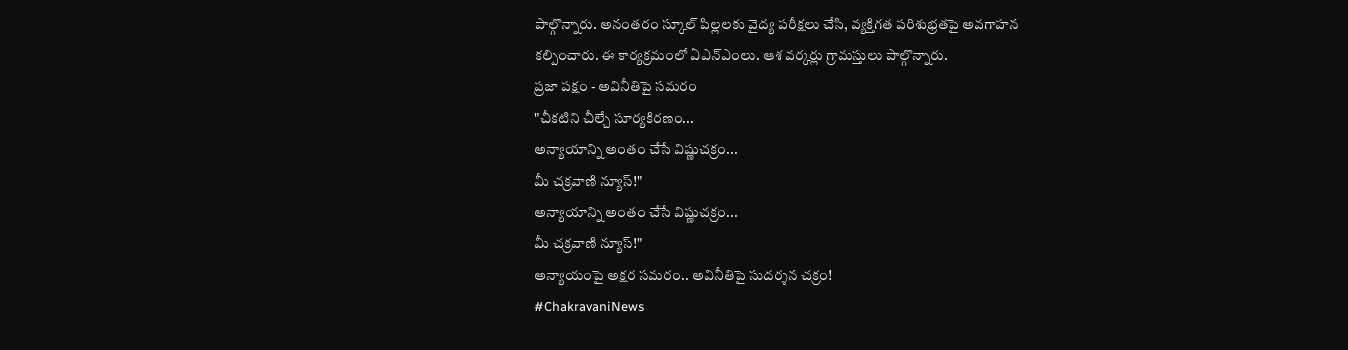పాల్గొన్నారు. అనంతరం స్కూల్ పిల్లలకు వైద్య పరీక్షలు చేసి, వ్యక్తిగత పరిశుభ్రతపై అవగాహన కల్పించారు. ఈ కార్యక్రమంలో ఏఎన్ఎంలు. ఆశ వర్కర్లు గ్రామస్తులు పాల్గొన్నారు.
ప్రజా పక్షం - అవినీతిపై సమరం
"చీకటిని చీల్చే సూర్యకిరణం...
అన్యాయాన్ని అంతం చేసే విష్ణుచక్రం...
మీ చక్రవాణి న్యూస్!"
అన్యాయాన్ని అంతం చేసే విష్ణుచక్రం...
మీ చక్రవాణి న్యూస్!"
అన్యాయంపై అక్షర సమరం.. అవినీతిపై సుదర్శన చక్రం!
#ChakravaniNews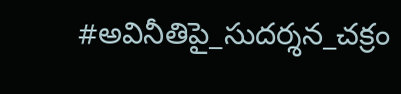#అవినీతిపై_సుదర్శన_చక్రం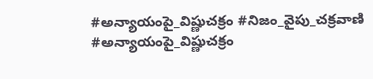#అన్యాయంపై_విష్ణుచక్రం #నిజం_వైపు_చక్రవాణి
#అన్యాయంపై_విష్ణుచక్రం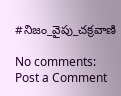#నిజం_వైపు_చక్రవాణి

No comments:
Post a Comment